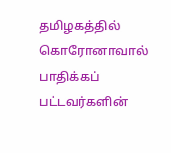தமிழகத்தில் கொரோனாவால் பாதிக்கப் பட்டவர்களின்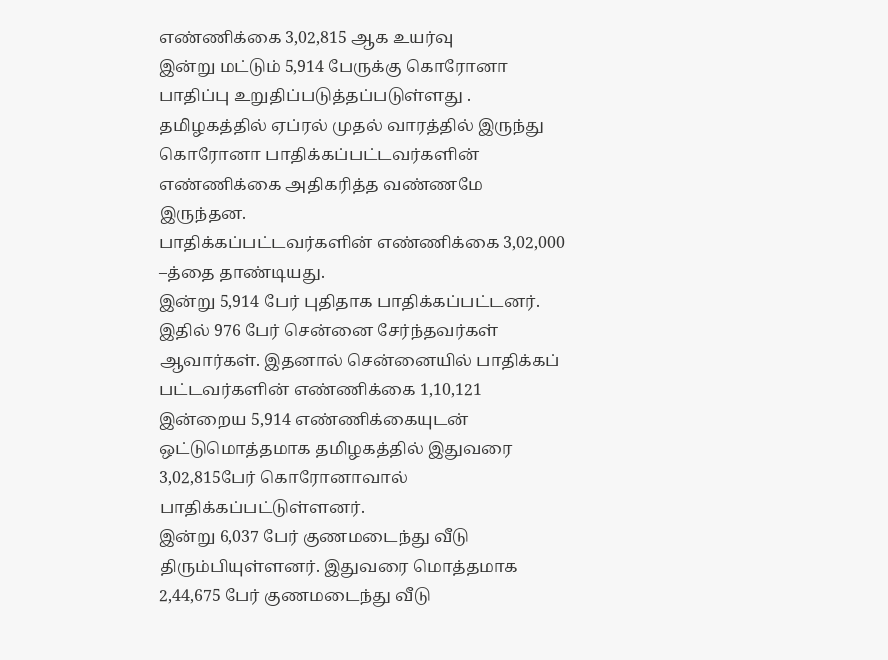எண்ணிக்கை 3,02,815 ஆக உயர்வு
இன்று மட்டும் 5,914 பேருக்கு கொரோனா பாதிப்பு உறுதிப்படுத்தப்படுள்ளது .
தமிழகத்தில் ஏப்ரல் முதல் வாரத்தில் இருந்து கொரோனா பாதிக்கப்பட்டவர்களின் எண்ணிக்கை அதிகரித்த வண்ணமே இருந்தன.
பாதிக்கப்பட்டவர்களின் எண்ணிக்கை 3,02,000 –த்தை தாண்டியது.
இன்று 5,914 பேர் புதிதாக பாதிக்கப்பட்டனர். இதில் 976 பேர் சென்னை சேர்ந்தவர்கள் ஆவார்கள். இதனால் சென்னையில் பாதிக்கப் பட்டவர்களின் எண்ணிக்கை 1,10,121
இன்றைய 5,914 எண்ணிக்கையுடன் ஒட்டுமொத்தமாக தமிழகத்தில் இதுவரை 3,02,815பேர் கொரோனாவால் பாதிக்கப்பட்டுள்ளனர்.
இன்று 6,037 பேர் குணமடைந்து வீடு திரும்பியுள்ளனர். இதுவரை மொத்தமாக 2,44,675 பேர் குணமடைந்து வீடு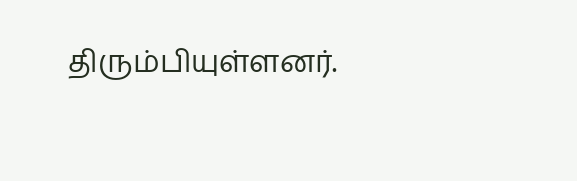திரும்பியுள்ளனர்.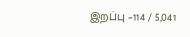இறப்பு –114 / 5,041